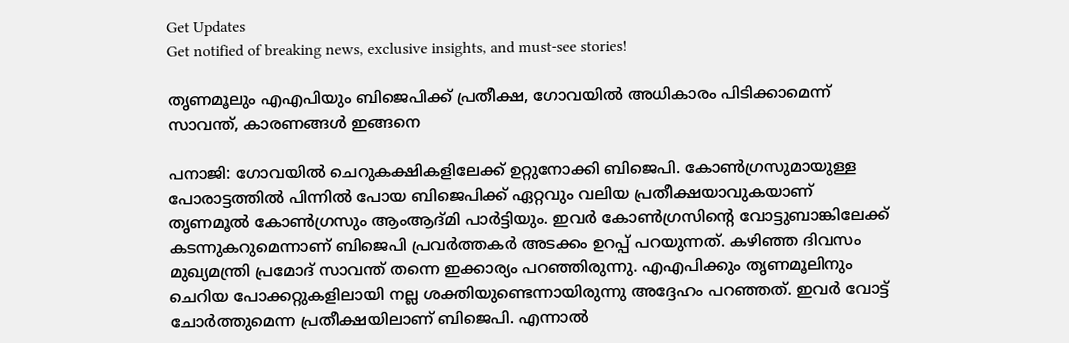Get Updates
Get notified of breaking news, exclusive insights, and must-see stories!

തൃണമൂലും എഎപിയും ബിജെപിക്ക് പ്രതീക്ഷ, ഗോവയില്‍ അധികാരം പിടിക്കാമെന്ന് സാവന്ത്, കാരണങ്ങള്‍ ഇങ്ങനെ

പനാജി: ഗോവയില്‍ ചെറുകക്ഷികളിലേക്ക് ഉറ്റുനോക്കി ബിജെപി. കോണ്‍ഗ്രസുമായുള്ള പോരാട്ടത്തില്‍ പിന്നില്‍ പോയ ബിജെപിക്ക് ഏറ്റവും വലിയ പ്രതീക്ഷയാവുകയാണ് തൃണമൂല്‍ കോണ്‍ഗ്രസും ആംആദ്മി പാര്‍ട്ടിയും. ഇവര്‍ കോണ്‍ഗ്രസിന്റെ വോട്ടുബാങ്കിലേക്ക് കടന്നുകറുമെന്നാണ് ബിജെപി പ്രവര്‍ത്തകര്‍ അടക്കം ഉറപ്പ് പറയുന്നത്. കഴിഞ്ഞ ദിവസം മുഖ്യമന്ത്രി പ്രമോദ് സാവന്ത് തന്നെ ഇക്കാര്യം പറഞ്ഞിരുന്നു. എഎപിക്കും തൃണമൂലിനും ചെറിയ പോക്കറ്റുകളിലായി നല്ല ശക്തിയുണ്ടെന്നായിരുന്നു അദ്ദേഹം പറഞ്ഞത്. ഇവര്‍ വോട്ട് ചോര്‍ത്തുമെന്ന പ്രതീക്ഷയിലാണ് ബിജെപി. എന്നാല്‍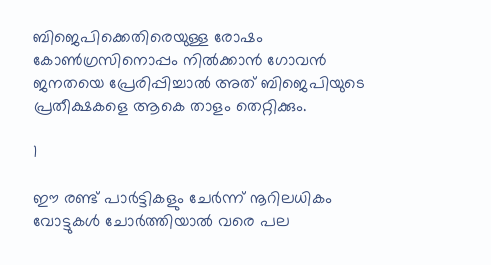ബിജെപിക്കെതിരെയുള്ള രോഷം കോണ്‍ഗ്രസിനൊപ്പം നില്‍ക്കാന്‍ ഗോവന്‍ ജനതയെ പ്രേരിപ്പിച്ചാല്‍ അത് ബിജെപിയുടെ പ്രതീക്ഷകളെ ആകെ താളം തെറ്റിക്കും.

1

ഈ രണ്ട് പാര്‍ട്ടികളും ചേര്‍ന്ന് നൂറിലധികം വോട്ടുകള്‍ ചോര്‍ത്തിയാല്‍ വരെ പല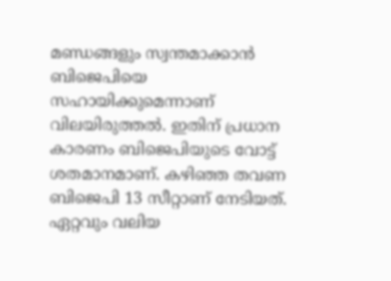മണ്ഡങ്ങളും സ്വന്തമാക്കാന്‍ ബിജെപിയെ സഹായിക്കുമെന്നാണ് വിലയിരുത്തല്‍. ഇതിന് പ്രധാന കാരണം ബിജെപിയുടെ വോട്ട് ശതമാനമാണ്. കഴിഞ്ഞ തവണ ബിജെപി 13 സീറ്റാണ് നേടിയത്. ഏറ്റവും വലിയ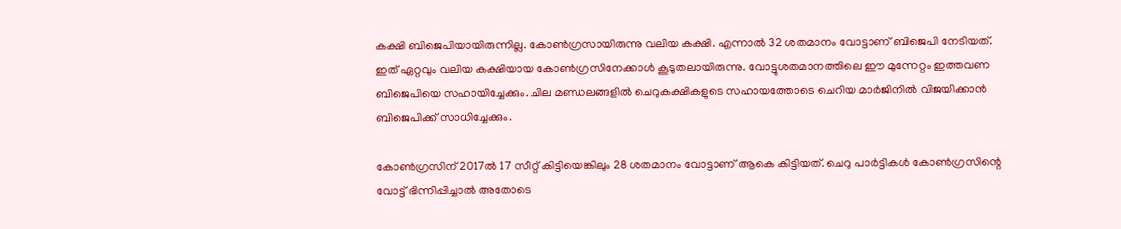കക്ഷി ബിജെപിയായിരുന്നില്ല. കോണ്‍ഗ്രസായിരുന്നു വലിയ കക്ഷി. എന്നാല്‍ 32 ശതമാനം വോട്ടാണ് ബിജെപി നേടിയത്. ഇത് ഏറ്റവും വലിയ കക്ഷിയായ കോണ്‍ഗ്രസിനേക്കാള്‍ കൂടുതലായിരുന്നു. വോട്ടുശതമാനത്തിലെ ഈ മുന്നേറ്റം ഇത്തവണ ബിജെപിയെ സഹായിച്ചേക്കും. ചില മണ്ഡലങ്ങളില്‍ ചെറുകക്ഷികളുടെ സഹായത്തോടെ ചെറിയ മാര്‍ജിനില്‍ വിജയിക്കാന്‍ ബിജെപിക്ക് സാധിച്ചേക്കും.

കോണ്‍ഗ്രസിന് 2017ല്‍ 17 സീറ്റ് കിട്ടിയെങ്കിലും 28 ശതമാനം വോട്ടാണ് ആകെ കിട്ടിയത്. ചെറു പാര്‍ട്ടികള്‍ കോണ്‍ഗ്രസിന്റെ വോട്ട് ഭിന്നിപ്പിച്ചാല്‍ അതോടെ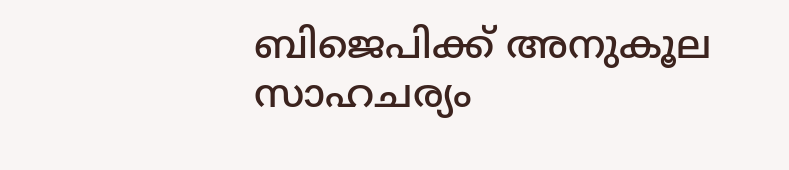ബിജെപിക്ക് അനുകൂല സാഹചര്യം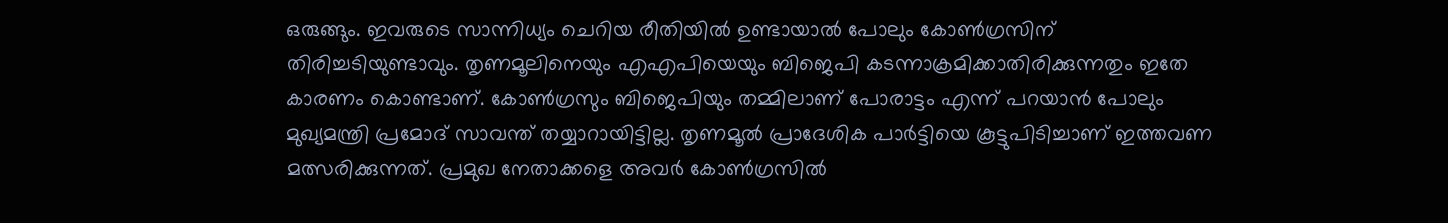ഒരുങ്ങും. ഇവരുടെ സാന്നിധ്യം ചെറിയ രീതിയില്‍ ഉണ്ടായാല്‍ പോലും കോണ്‍ഗ്രസിന് തിരിച്ചടിയുണ്ടാവും. തൃണമൂലിനെയും എഎപിയെയും ബിജെപി കടന്നാക്രമിക്കാതിരിക്കുന്നതും ഇതേ കാരണം കൊണ്ടാണ്. കോണ്‍ഗ്രസും ബിജെപിയും തമ്മിലാണ് പോരാട്ടം എന്ന് പറയാന്‍ പോലും മുഖ്യമന്ത്രി പ്രമോദ് സാവന്ത് തയ്യാറായിട്ടില്ല. തൃണമൂല്‍ പ്രാദേശിക പാര്‍ട്ടിയെ കൂട്ടുപിടിച്ചാണ് ഇത്തവണ മത്സരിക്കുന്നത്. പ്രമുഖ നേതാക്കളെ അവര്‍ കോണ്‍ഗ്രസില്‍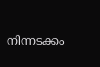നിന്നടക്കം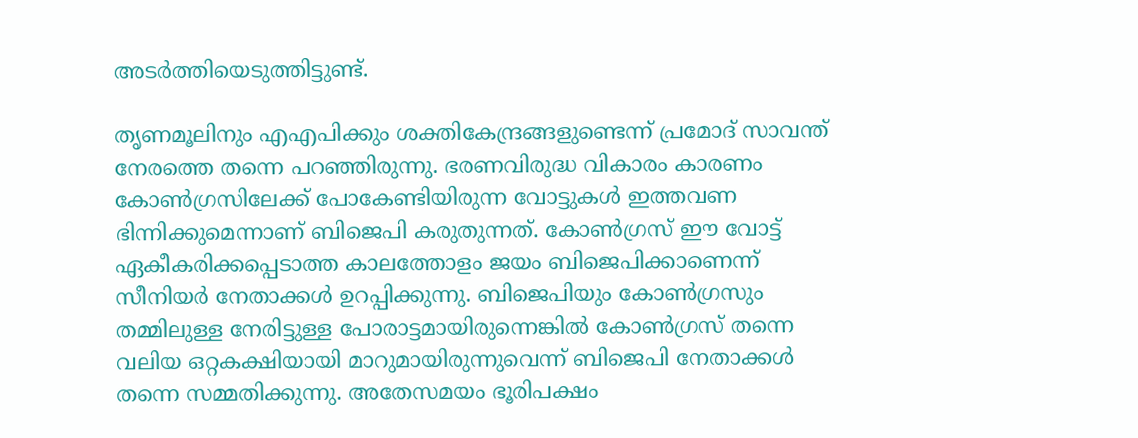അടര്‍ത്തിയെടുത്തിട്ടുണ്ട്.

തൃണമൂലിനും എഎപിക്കും ശക്തികേന്ദ്രങ്ങളുണ്ടെന്ന് പ്രമോദ് സാവന്ത് നേരത്തെ തന്നെ പറഞ്ഞിരുന്നു. ഭരണവിരുദ്ധ വികാരം കാരണം കോണ്‍ഗ്രസിലേക്ക് പോകേണ്ടിയിരുന്ന വോട്ടുകള്‍ ഇത്തവണ ഭിന്നിക്കുമെന്നാണ് ബിജെപി കരുതുന്നത്. കോണ്‍ഗ്രസ് ഈ വോട്ട് ഏകീകരിക്കപ്പെടാത്ത കാലത്തോളം ജയം ബിജെപിക്കാണെന്ന് സീനിയര്‍ നേതാക്കള്‍ ഉറപ്പിക്കുന്നു. ബിജെപിയും കോണ്‍ഗ്രസും തമ്മിലുള്ള നേരിട്ടുള്ള പോരാട്ടമായിരുന്നെങ്കില്‍ കോണ്‍ഗ്രസ് തന്നെ വലിയ ഒറ്റകക്ഷിയായി മാറുമായിരുന്നുവെന്ന് ബിജെപി നേതാക്കള്‍ തന്നെ സമ്മതിക്കുന്നു. അതേസമയം ഭൂരിപക്ഷം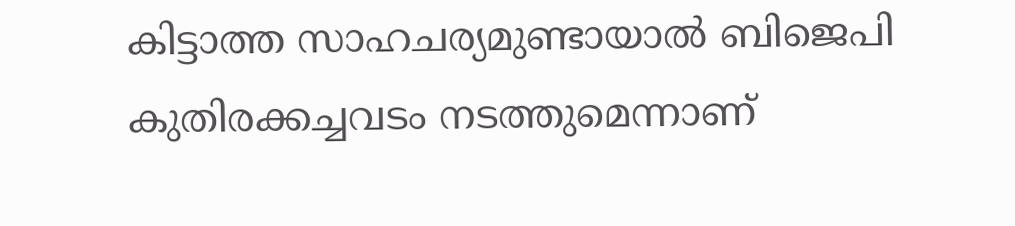കിട്ടാത്ത സാഹചര്യമുണ്ടായാല്‍ ബിജെപി കുതിരക്കച്ചവടം നടത്തുമെന്നാണ്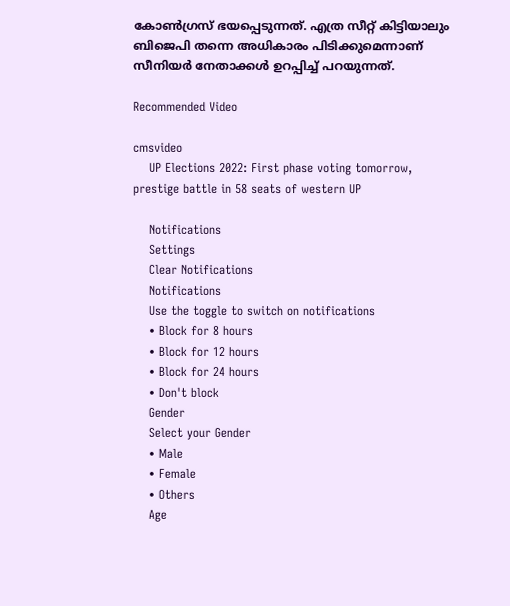കോണ്‍ഗ്രസ് ഭയപ്പെടുന്നത്. എത്ര സീറ്റ് കിട്ടിയാലും ബിജെപി തന്നെ അധികാരം പിടിക്കുമെന്നാണ് സീനിയര്‍ നേതാക്കള്‍ ഉറപ്പിച്ച് പറയുന്നത്.

Recommended Video

cmsvideo
    UP Elections 2022: First phase voting tomorrow, prestige battle in 58 seats of western UP

    Notifications
    Settings
    Clear Notifications
    Notifications
    Use the toggle to switch on notifications
    • Block for 8 hours
    • Block for 12 hours
    • Block for 24 hours
    • Don't block
    Gender
    Select your Gender
    • Male
    • Female
    • Others
    Age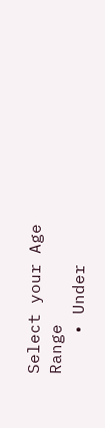Select your Age Range
    • Under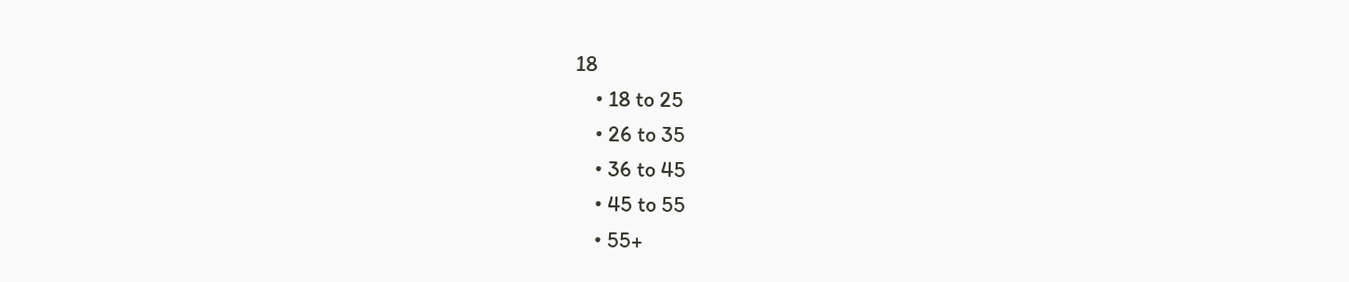18
    • 18 to 25
    • 26 to 35
    • 36 to 45
    • 45 to 55
    • 55+